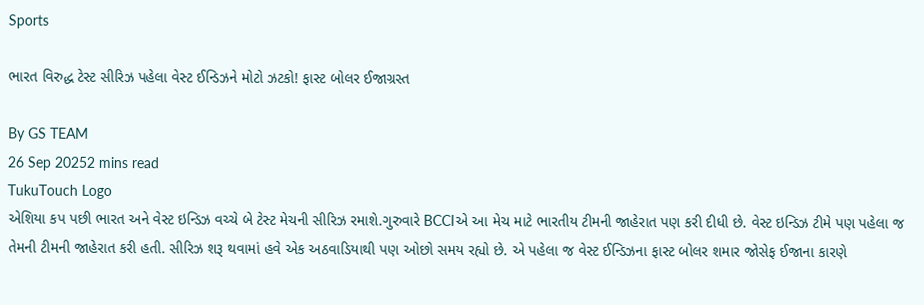Sports

ભારત વિરુદ્ધ ટેસ્ટ સીરિઝ પહેલા વેસ્ટ ઈન્ડિઝને મોટો ઝટકો! ફાસ્ટ બોલર ઈજાગ્રસ્ત

By GS TEAM
26 Sep 20252 mins read
TukuTouch Logo
એશિયા કપ પછી ભારત અને વેસ્ટ ઇન્ડિઝ વચ્ચે બે ટેસ્ટ મેચની સીરિઝ રમાશે.ગુરુવારે BCCIએ આ મેચ માટે ભારતીય ટીમની જાહેરાત પણ કરી દીધી છે. વેસ્ટ ઇન્ડિઝ ટીમે પણ પહેલા જ તેમની ટીમની જાહેરાત કરી હતી. સીરિઝ શરૂ થવામાં હવે એક અઠવાડિયાથી પણ ઓછો સમય રહ્યો છે. એ પહેલા જ વેસ્ટ ઈન્ડિઝના ફાસ્ટ બોલર શમાર જોસેફ ઈજાના કારણે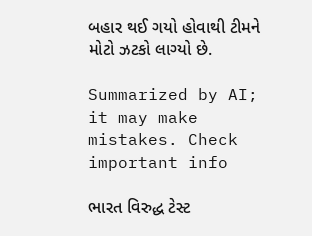બહાર થઈ ગયો હોવાથી ટીમને મોટો ઝટકો લાગ્યો છે.

Summarized by AI; it may make mistakes. Check important info

ભારત વિરુદ્ધ ટેસ્ટ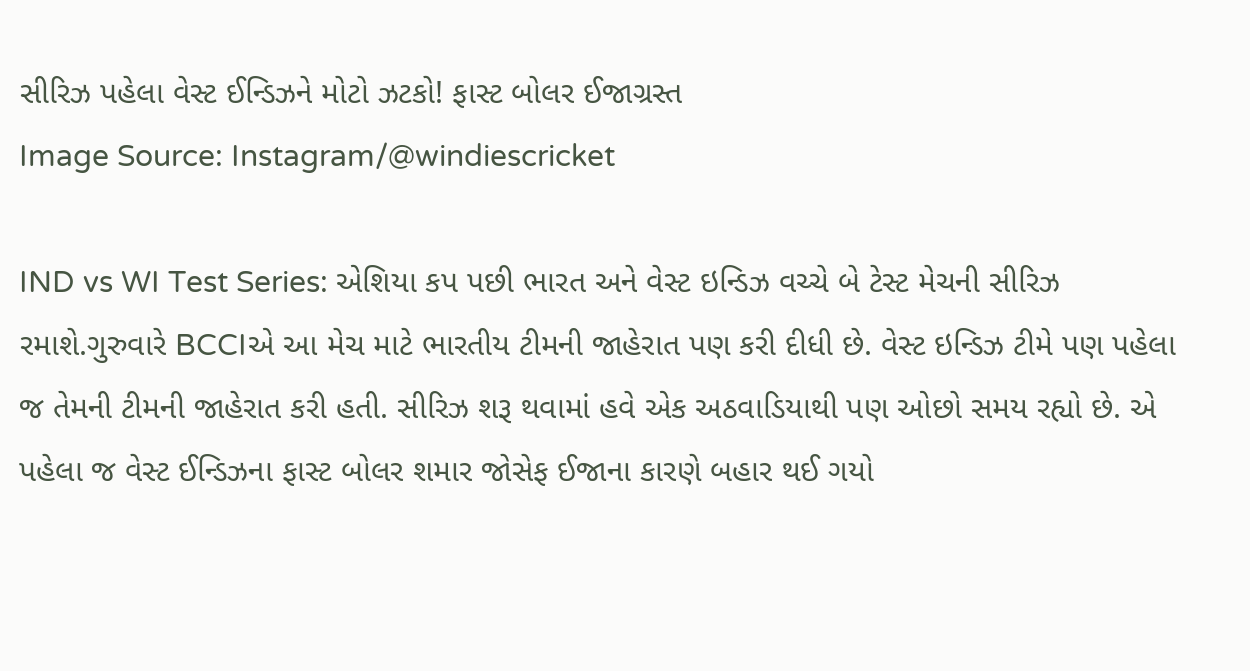સીરિઝ પહેલા વેસ્ટ ઈન્ડિઝને મોટો ઝટકો! ફાસ્ટ બોલર ઈજાગ્રસ્ત
Image Source: Instagram/@windiescricket

IND vs WI Test Series: એશિયા કપ પછી ભારત અને વેસ્ટ ઇન્ડિઝ વચ્ચે બે ટેસ્ટ મેચની સીરિઝ રમાશે.ગુરુવારે BCCIએ આ મેચ માટે ભારતીય ટીમની જાહેરાત પણ કરી દીધી છે. વેસ્ટ ઇન્ડિઝ ટીમે પણ પહેલા જ તેમની ટીમની જાહેરાત કરી હતી. સીરિઝ શરૂ થવામાં હવે એક અઠવાડિયાથી પણ ઓછો સમય રહ્યો છે. એ પહેલા જ વેસ્ટ ઈન્ડિઝના ફાસ્ટ બોલર શમાર જોસેફ ઈજાના કારણે બહાર થઈ ગયો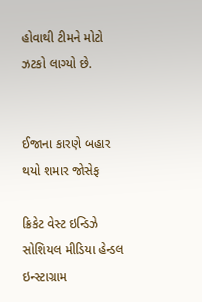હોવાથી ટીમને મોટો ઝટકો લાગ્યો છે.


ઈજાના કારણે બહાર થયો શમાર જોસેફ

ક્રિકેટ વેસ્ટ ઇન્ડિઝે સોશિયલ મીડિયા હેન્ડલ ઇન્સ્ટાગ્રામ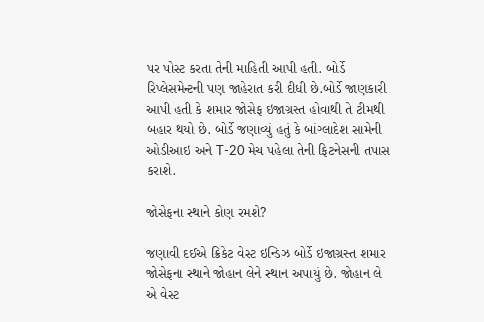પર પોસ્ટ કરતા તેની માહિતી આપી હતી. બોર્ડે રિપ્લેસમેન્ટની પણ જાહેરાત કરી દીધી છે.બોર્ડે જાણકારી આપી હતી કે શમાર જોસેફ ઇજાગ્રસ્ત હોવાથી તે ટીમથી બહાર થયો છે. બોર્ડે જણાવ્યું હતું કે બાંગ્લાદેશ સામેની ઓડીઆઇ અને T-20 મેચ પહેલા તેની ફિટનેસની તપાસ કરાશે.

જોસેફના સ્થાને કોણ રમશે?

જણાવી દઈએ ક્રિકેટ વેસ્ટ ઇન્ડિઝ બોર્ડે ઇજાગ્રસ્ત શમાર જોસેફના સ્થાને જોહાન લેને સ્થાન અપાયું છે. જોહાન લે એ વેસ્ટ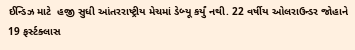ઈન્ડિઝ માટે  હજી સુધી આંતરરાષ્ટ્રીય મેચમાં ડેબ્યૂ કર્યું નથી. 22 વર્ષીય ઓલરાઉન્ડર જોહાને 19 ફર્સ્ટક્લાસ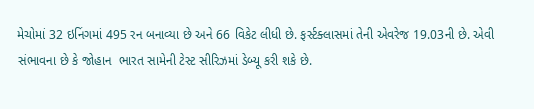મેચોમાં 32 ઇનિંગમાં 495 રન બનાવ્યા છે અને 66 વિકેટ લીધી છે. ફર્સ્ટક્લાસમાં તેની એવરેજ 19.03ની છે. એવી સંભાવના છે કે જોહાન  ભારત સામેની ટેસ્ટ સીરિઝમાં ડેબ્યૂ કરી શકે છે.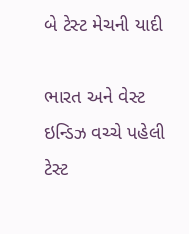બે ટેસ્ટ મેચની યાદી

ભારત અને વેસ્ટ ઇન્ડિઝ વચ્ચે પહેલી ટેસ્ટ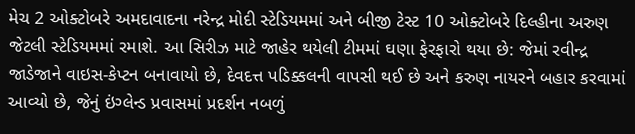મેચ 2 ઓક્ટોબરે અમદાવાદના નરેન્દ્ર મોદી સ્ટેડિયમમાં અને બીજી ટેસ્ટ 10 ઓક્ટોબરે દિલ્હીના અરુણ જેટલી સ્ટેડિયમમાં રમાશે. આ સિરીઝ માટે જાહેર થયેલી ટીમમાં ઘણા ફેરફારો થયા છે: જેમાં રવીન્દ્ર જાડેજાને વાઇસ-કેપ્ટન બનાવાયો છે, દેવદત્ત પડિક્કલની વાપસી થઈ છે અને કરુણ નાયરને બહાર કરવામાં આવ્યો છે, જેનું ઇંગ્લેન્ડ પ્રવાસમાં પ્રદર્શન નબળું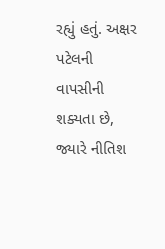રહ્યું હતું. અક્ષર પટેલની વાપસીની શક્યતા છે, જ્યારે નીતિશ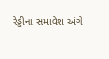રેડ્ડીના સમાવેશ અંગે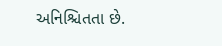અનિશ્ચિતતા છે.